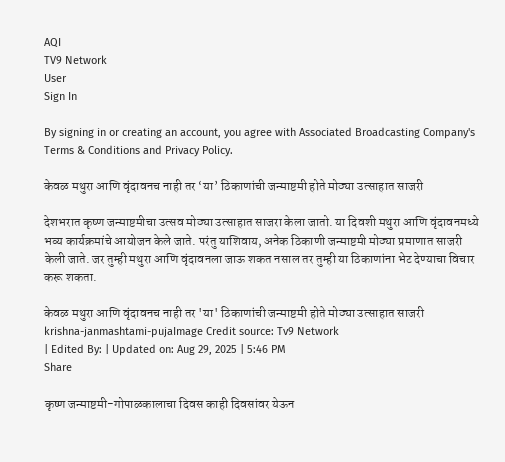AQI
TV9 Network
User
Sign In

By signing in or creating an account, you agree with Associated Broadcasting Company's Terms & Conditions and Privacy Policy.

केवळ मथुरा आणि वृंदावनच नाही तर ‘या’ ठिकाणांची जन्माष्टमी होते मोठ्या उत्साहात साजरी

देशभरात कृष्ण जन्माष्टमीचा उत्सव मोठ्या उत्साहात साजरा केला जातो. या दिवशी मथुरा आणि वृंदावनमध्ये भव्य कार्यक्रमांचे आयोजन केले जाते. परंतु याशिवाय, अनेक ठिकाणी जन्माष्टमी मोठ्या प्रमाणात साजरी केली जाते. जर तुम्ही मथुरा आणि वृंदावनला जाऊ शकत नसाल तर तुम्ही या ठिकाणांना भेट देण्याचा विचार करू शकता.

केवळ मथुरा आणि वृंदावनच नाही तर 'या' ठिकाणांची जन्माष्टमी होते मोठ्या उत्साहात साजरी
krishna-janmashtami-pujaImage Credit source: Tv9 Network
| Edited By: | Updated on: Aug 29, 2025 | 5:46 PM
Share

कृष्ण जन्माष्टमी-गोपाळकालाचा दिवस काही दिवसांवर येऊन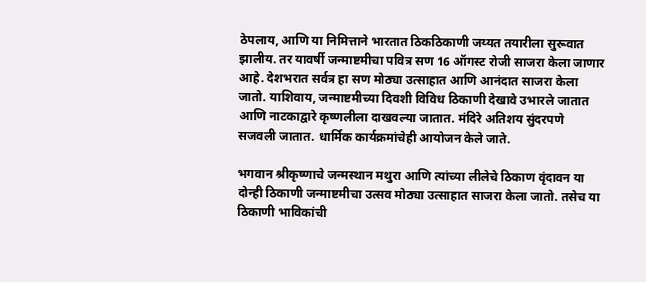ठेपलाय, आणि या निमित्ताने भारतात ठिकठिकाणी जय्यत तयारीला सुरूवात झालीय. तर यावर्षी जन्माष्टमीचा पवित्र सण 16 ऑगस्ट रोजी साजरा केला जाणार आहे. देशभरात सर्वत्र हा सण मोठ्या उत्साहात आणि आनंदात साजरा केला जातो. याशिवाय, जन्माष्टमीच्या दिवशी विविध ठिकाणी देखावे उभारले जातात आणि नाटकाद्वारे कृष्णलीला दाखवल्या जातात. मंदिरे अतिशय सुंदरपणे सजवली जातात. धार्मिक कार्यक्रमांचेही आयोजन केले जाते.

भगवान श्रीकृष्णाचे जन्मस्थान मथुरा आणि त्यांच्या लीलेचे ठिकाण वृंदावन या दोन्ही ठिकाणी जन्माष्टमीचा उत्सव मोठ्या उत्साहात साजरा केला जातो. तसेच या ठिकाणी भाविकांची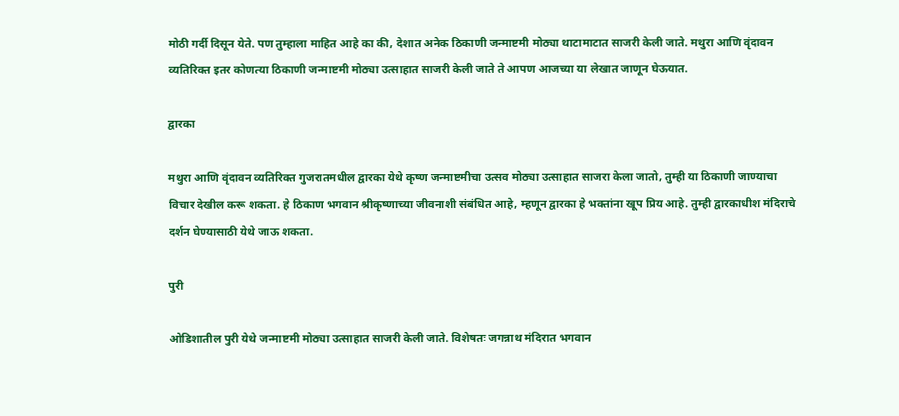मोठी गर्दी दिसून येते. पण तुम्हाला माहित आहे का की, देशात अनेक ठिकाणी जन्माष्टमी मोठ्या थाटामाटात साजरी केली जाते. मथुरा आणि वृंदावन व्यतिरिक्त इतर कोणत्या ठिकाणी जन्माष्टमी मोठ्या उत्साहात साजरी केली जाते ते आपण आजच्या या लेखात जाणून घेऊयात.

द्वारका

मथुरा आणि वृंदावन व्यतिरिक्त गुजरातमधील द्वारका येथे कृष्ण जन्माष्टमीचा उत्सव मोठ्या उत्साहात साजरा केला जातो, तुम्ही या ठिकाणी जाण्याचा विचार देखील करू शकता. हे ठिकाण भगवान श्रीकृष्णाच्या जीवनाशी संबंधित आहे, म्हणून द्वारका हे भक्तांना खूप प्रिय आहे. तुम्ही द्वारकाधीश मंदिराचे दर्शन घेण्यासाठी येथे जाऊ शकता.

पुरी

ओडिशातील पुरी येथे जन्माष्टमी मोठ्या उत्साहात साजरी केली जाते. विशेषतः जगन्नाथ मंदिरात भगवान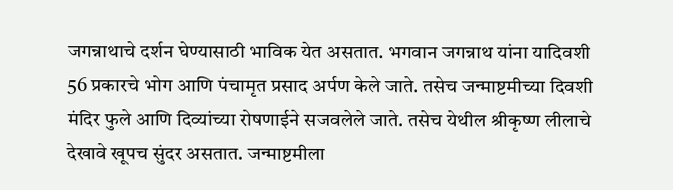जगन्नाथाचे दर्शन घेण्यासाठी भाविक येत असतात. भगवान जगन्नाथ यांना यादिवशी 56 प्रकारचे भोग आणि पंचामृत प्रसाद अर्पण केले जाते. तसेच जन्माष्टमीच्या दिवशी मंदिर फुले आणि दिव्यांच्या रोषणाईने सजवलेले जाते. तसेच येथील श्रीकृष्ण लीलाचे देखावे खूपच सुंदर असतात. जन्माष्टमीला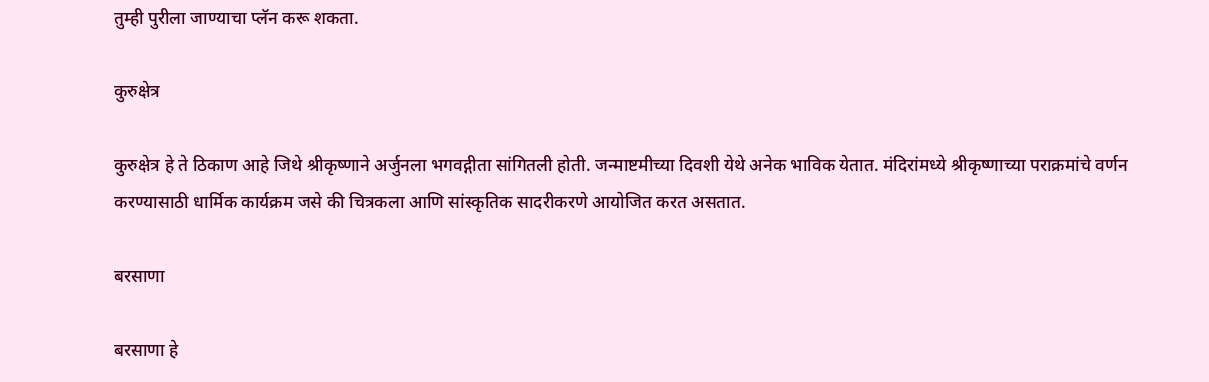तुम्ही पुरीला जाण्याचा प्लॅन करू शकता.

कुरुक्षेत्र

कुरुक्षेत्र हे ते ठिकाण आहे जिथे श्रीकृष्णाने अर्जुनला भगवद्गीता सांगितली होती. जन्माष्टमीच्या दिवशी येथे अनेक भाविक येतात. मंदिरांमध्ये श्रीकृष्णाच्या पराक्रमांचे वर्णन करण्यासाठी धार्मिक कार्यक्रम जसे की चित्रकला आणि सांस्कृतिक सादरीकरणे आयोजित करत असतात.

बरसाणा

बरसाणा हे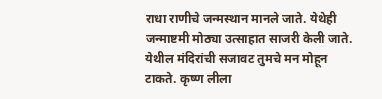राधा राणीचे जन्मस्थान मानले जाते. येथेही जन्माष्टमी मोठ्या उत्साहात साजरी केली जाते. येथील मंदिरांची सजावट तुमचे मन मोहून टाकते. कृष्ण लीला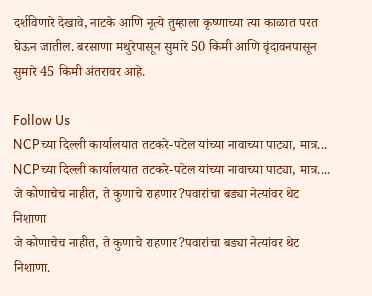दर्शविणारे देखावे, नाटके आणि नृत्ये तुम्हाला कृष्णाच्या त्या काळात परत घेऊन जातील. बरसाणा मथुरेपासून सुमारे 50 किमी आणि वृंदावनपासून सुमारे 45 किमी अंतरावर आहे.

Follow Us
NCPच्या दिल्ली कार्यालयात तटकरे-पटेल यांच्या नावाच्या पाट्या, मात्र...
NCPच्या दिल्ली कार्यालयात तटकरे-पटेल यांच्या नावाच्या पाट्या, मात्र....
जे कोणाचेच नाहीत, ते कुणाचे राहणार?पवारांचा बड्या नेत्यांवर थेट निशाणा
जे कोणाचेच नाहीत, ते कुणाचे राहणार?पवारांचा बड्या नेत्यांवर थेट निशाणा.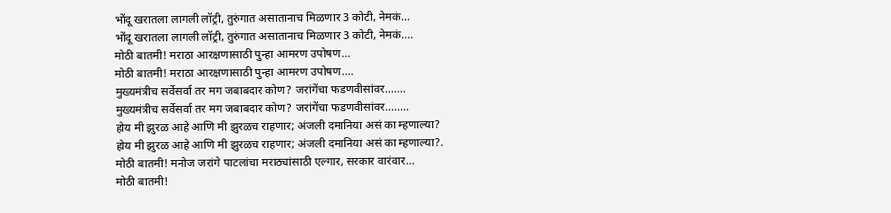भोंदू खरातला लागली लॉट्री, तुरुंगात असातानाच मिळणार 3 कोटी, नेमकं...
भोंदू खरातला लागली लॉट्री, तुरुंगात असातानाच मिळणार 3 कोटी, नेमकं....
मोठी बातमी! मराठा आरक्षणासाठी पुन्हा आमरण उपोषण...
मोठी बातमी! मराठा आरक्षणासाठी पुन्हा आमरण उपोषण....
मुख्यमंत्रीच सर्वेसर्वा तर मग जबाबदार कोण? जरांगेंचा फडणवीसांवर.......
मुख्यमंत्रीच सर्वेसर्वा तर मग जबाबदार कोण? जरांगेंचा फडणवीसांवर........
होय मी झुरळ आहे आणि मी झुरळच राहणार; अंजली दमानिया असं का म्हणाल्या?
होय मी झुरळ आहे आणि मी झुरळच राहणार; अंजली दमानिया असं का म्हणाल्या?.
मोठी बातमी! मनोज जरांगे पाटलांचा मराठ्यांसाठी एल्गार, सरकार वारंवार...
मोठी बातमी!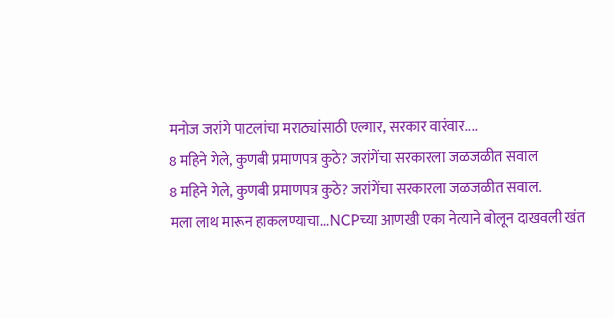मनोज जरांगे पाटलांचा मराठ्यांसाठी एल्गार, सरकार वारंवार....
8 महिने गेले, कुणबी प्रमाणपत्र कुठे? जरांगेंचा सरकारला जळजळीत सवाल
8 महिने गेले, कुणबी प्रमाणपत्र कुठे? जरांगेंचा सरकारला जळजळीत सवाल.
मला लाथ मारून हाकलण्याचा...NCPच्या आणखी एका नेत्याने बोलून दाखवली खंत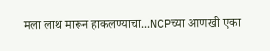मला लाथ मारून हाकलण्याचा...NCPच्या आणखी एका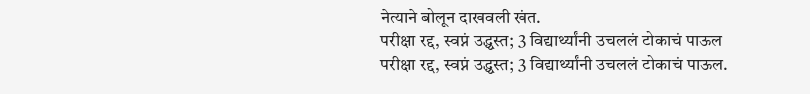नेत्याने बोलून दाखवली खंत.
परीक्षा रद्द, स्वप्नं उद्ध्वस्त; 3 विद्यार्थ्यांनी उचललं टोकाचं पाऊल
परीक्षा रद्द, स्वप्नं उद्ध्वस्त; 3 विद्यार्थ्यांनी उचललं टोकाचं पाऊल.